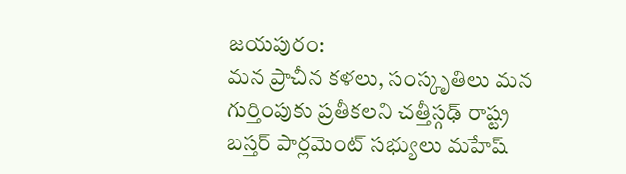జయపురం:
మన ప్రాచీన కళలు, సంస్కృతిలు మన గుర్తింపుకు ప్రతీకలని చత్తీస్గఢ్ రాష్ట్ర బస్తర్ పార్లమెంట్ సభ్యులు మహేష్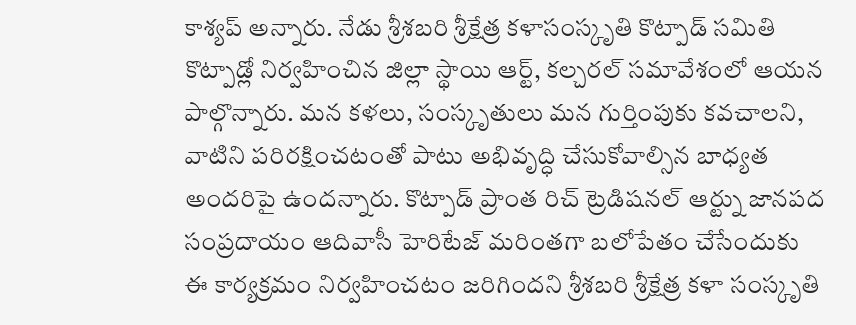కాశ్యప్ అన్నారు. నేడు శ్రీశబరి శ్రీక్షేత్ర కళాసంస్కృతి కొట్పాడ్ సమితి కొట్పాడ్లో నిర్వహించిన జిల్లా స్థాయి ఆర్ట్, కల్చరల్ సమావేశంలో ఆయన పాల్గొన్నారు. మన కళలు, సంస్కృతులు మన గుర్తింపుకు కవచాలని, వాటిని పరిరక్షించటంతో పాటు అభివృద్ధి చేసుకోవాల్సిన బాధ్యత అందరిపై ఉందన్నారు. కొట్పాడ్ ప్రాంత రిచ్ ట్రెడిషనల్ ఆర్ట్ను జానపద సంప్రదాయం ఆదివాసీ హెరిటేజ్ మరింతగా బలోపేతం చేసేందుకు ఈ కార్యక్రమం నిర్వహించటం జరిగిందని శ్రీశబరి శ్రీక్షేత్ర కళా సంస్కృతి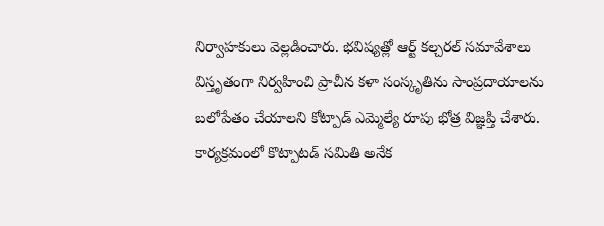నిర్వాహకులు వెల్లడించారు. భవిష్యత్లో ఆర్ట్ కల్చరల్ సమావేశాలు విస్తృతంగా నిర్వహించి ప్రాచీన కళా సంస్కృతిను సాంప్రదాయాలను బలోపేతం చేయాలని కోట్పాడ్ ఎమ్మెల్యే రూపు భోత్ర విజ్ఞప్తి చేశారు. కార్యక్రమంలో కొట్పాటడ్ సమితి అనేక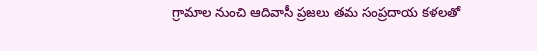గ్రామాల నుంచి ఆదివాసీ ప్రజలు తమ సంప్రదాయ కళలతో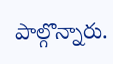పాల్గొన్నారు.